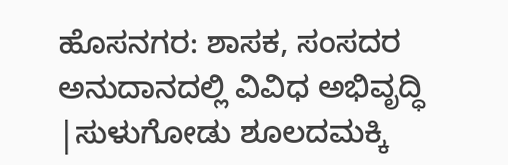ಹೊಸನಗರ: ಶಾಸಕ, ಸಂಸದರ ಅನುದಾನದಲ್ಲಿ ವಿವಿಧ ಅಭಿವೃದ್ಧಿ |ಸುಳುಗೋಡು ಶೂಲದಮಕ್ಕಿ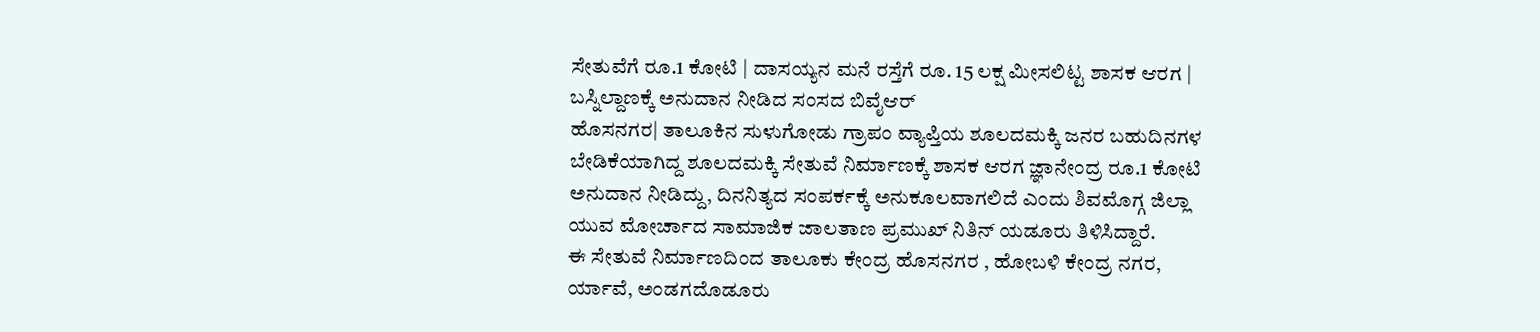ಸೇತುವೆಗೆ ರೂ.1 ಕೋಟಿ | ದಾಸಯ್ಯನ ಮನೆ ರಸ್ತೆಗೆ ರೂ. 15 ಲಕ್ಷ ಮೀಸಲಿಟ್ಟ ಶಾಸಕ ಆರಗ | ಬಸ್ನಿಲ್ದಾಣಕ್ಕೆ ಅನುದಾನ ನೀಡಿದ ಸಂಸದ ಬಿವೈಆರ್
ಹೊಸನಗರ| ತಾಲೂಕಿನ ಸುಳುಗೋಡು ಗ್ರಾಪಂ ವ್ಯಾಪ್ತಿಯ ಶೂಲದಮಕ್ಕಿ ಜನರ ಬಹುದಿನಗಳ ಬೇಡಿಕೆಯಾಗಿದ್ದ ಶೂಲದಮಕ್ಕಿ ಸೇತುವೆ ನಿರ್ಮಾಣಕ್ಕೆ ಶಾಸಕ ಆರಗ ಜ್ಞಾನೇಂದ್ರ ರೂ.1 ಕೋಟಿ ಅನುದಾನ ನೀಡಿದ್ದು, ದಿನನಿತ್ಯದ ಸಂಪರ್ಕಕ್ಕೆ ಅನುಕೂಲವಾಗಲಿದೆ ಎಂದು ಶಿವಮೊಗ್ಗ ಜಿಲ್ಲಾ ಯುವ ಮೋರ್ಚಾದ ಸಾಮಾಜಿಕ ಜಾಲತಾಣ ಪ್ರಮುಖ್ ನಿತಿನ್ ಯಡೂರು ತಿಳಿಸಿದ್ದಾರೆ.
ಈ ಸೇತುವೆ ನಿರ್ಮಾಣದಿಂದ ತಾಲೂಕು ಕೇಂದ್ರ ಹೊಸನಗರ , ಹೋಬಳಿ ಕೇಂದ್ರ ನಗರ, ರ್ಯಾವೆ, ಅಂಡಗದೊಡೂರು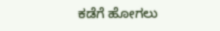ಕಡೆಗೆ ಹೋಗಲು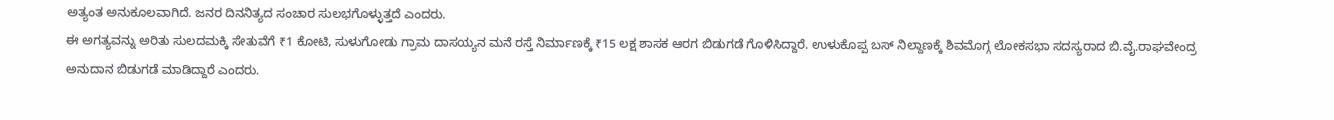ಅತ್ಯಂತ ಅನುಕೂಲವಾಗಿದೆ. ಜನರ ದಿನನಿತ್ಯದ ಸಂಚಾರ ಸುಲಭಗೊಳ್ಳುತ್ತದೆ ಎಂದರು.
ಈ ಅಗತ್ಯವನ್ನು ಅರಿತು ಸುಲದಮಕ್ಕಿ ಸೇತುವೆಗೆ ₹1 ಕೋಟಿ, ಸುಳುಗೋಡು ಗ್ರಾಮ ದಾಸಯ್ಯನ ಮನೆ ರಸ್ತೆ ನಿರ್ಮಾಣಕ್ಕೆ ₹15 ಲಕ್ಷ ಶಾಸಕ ಆರಗ ಬಿಡುಗಡೆ ಗೊಳಿಸಿದ್ದಾರೆ. ಉಳುಕೊಪ್ಪ ಬಸ್ ನಿಲ್ದಾಣಕ್ಕೆ ಶಿವಮೊಗ್ಗ ಲೋಕಸಭಾ ಸದಸ್ಯರಾದ ಬಿ.ವೈ.ರಾಘವೇಂದ್ರ ಅನುದಾನ ಬಿಡುಗಡೆ ಮಾಡಿದ್ದಾರೆ ಎಂದರು.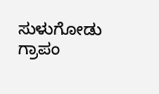ಸುಳುಗೋಡು ಗ್ರಾಪಂ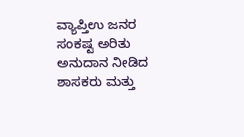ವ್ಯಾಪ್ತಿಉ ಜನರ ಸಂಕಷ್ಟ ಅರಿತು ಅನುದಾನ ನೀಡಿದ ಶಾಸಕರು ಮತ್ತು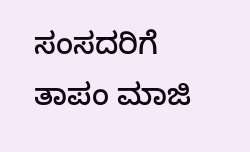ಸಂಸದರಿಗೆ ತಾಪಂ ಮಾಜಿ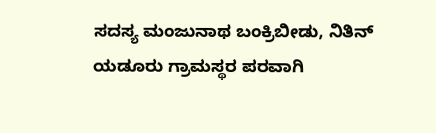ಸದಸ್ಯ ಮಂಜುನಾಥ ಬಂಕ್ರಿಬೀಡು, ನಿತಿನ್ ಯಡೂರು ಗ್ರಾಮಸ್ಥರ ಪರವಾಗಿ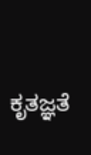ಕೃತಜ್ಞತೆ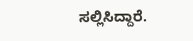ಸಲ್ಲಿಸಿದ್ದಾರೆ.